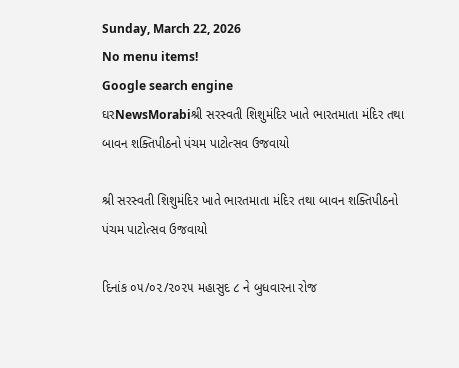Sunday, March 22, 2026
No menu items!
Google search engine
ઘરNewsMorabiશ્રી સરસ્વતી શિશુમંદિર ખાતે ભારતમાતા મંદિર તથા બાવન શક્તિપીઠનો પંચમ પાટોત્સવ ઉજવાયો

શ્રી સરસ્વતી શિશુમંદિર ખાતે ભારતમાતા મંદિર તથા બાવન શક્તિપીઠનો પંચમ પાટોત્સવ ઉજવાયો

દિનાંક ૦૫/૦૨/૨૦૨૫ મહાસુદ ૮ ને બુધવારના રોજ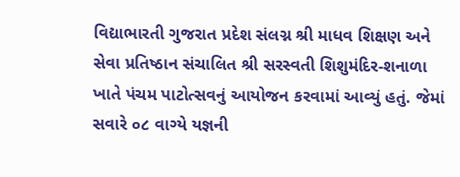વિદ્યાભારતી ગુજરાત પ્રદેશ સંલગ્ન શ્રી માધવ શિક્ષણ અને સેવા પ્રતિષ્ઠાન સંચાલિત શ્રી સરસ્વતી શિશુમંદિર-શનાળા ખાતે પંચમ પાટોત્સવનું આયોજન કરવામાં આવ્યું હતું. જેમાં સવારે ૦૮ વાગ્યે યજ્ઞની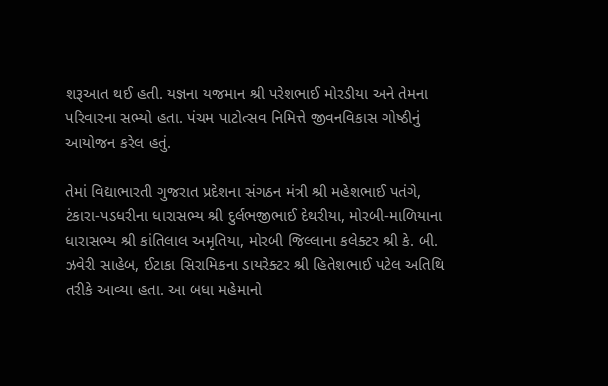શરૂઆત થઈ હતી. યજ્ઞના યજમાન શ્રી પરેશભાઈ મોરડીયા અને તેમના પરિવારના સભ્યો હતા. પંચમ પાટોત્સવ નિમિત્તે જીવનવિકાસ ગોષ્ઠીનું આયોજન કરેલ હતું.

તેમાં વિદ્યાભારતી ગુજરાત પ્રદેશના સંગઠન મંત્રી શ્રી મહેશભાઈ પતંગે, ટંકારા-પડધરીના ધારાસભ્ય શ્રી દુર્લભજીભાઈ દેથરીયા, મોરબી-માળિયાના ધારાસભ્ય શ્રી કાંતિલાલ અમૃતિયા, મોરબી જિલ્લાના કલેક્ટર શ્રી કે. બી. ઝવેરી સાહેબ, ઈટાકા સિરામિકના ડાયરેક્ટર શ્રી હિતેશભાઈ પટેલ અતિથિ તરીકે આવ્યા હતા. આ બધા મહેમાનો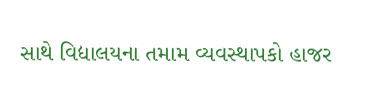સાથે વિદ્યાલયના તમામ વ્યવસ્થાપકો હાજર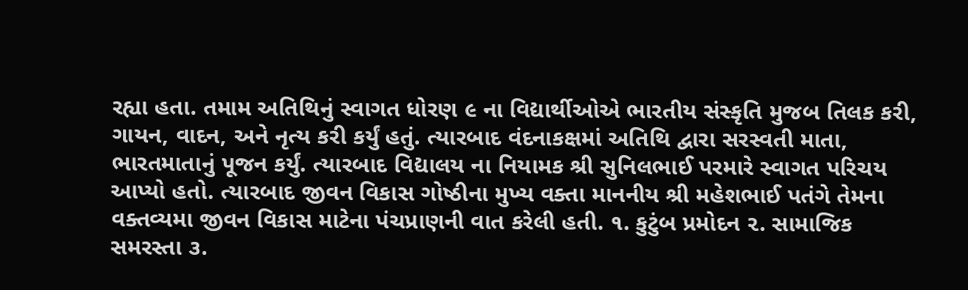રહ્યા હતા. તમામ અતિથિનું સ્વાગત ધોરણ ૯ ના વિદ્યાર્થીઓએ ભારતીય સંસ્કૃતિ મુજબ તિલક કરી, ગાયન, વાદન, અને નૃત્ય કરી કર્યું હતું. ત્યારબાદ વંદનાકક્ષમાં અતિથિ દ્વારા સરસ્વતી માતા, ભારતમાતાનું પૂજન કર્યું. ત્યારબાદ વિદ્યાલય ના નિયામક શ્રી સુનિલભાઈ પરમારે સ્વાગત પરિચય આપ્યો હતો. ત્યારબાદ જીવન વિકાસ ગોષ્ઠીના મુખ્ય વક્તા માનનીય શ્રી મહેશભાઈ પતંગે તેમના વક્તવ્યમા જીવન વિકાસ માટેના પંચપ્રાણની વાત કરેલી હતી. ૧. કુટુંબ પ્રમોદન ૨. સામાજિક સમરસ્તા ૩.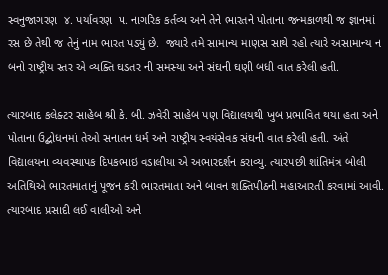સ્વનુજાગરણ  ૪. પર્યાવરણ  ૫. નાગરિક કર્તવ્ય અને તેને ભારતને પોતાના જન્મકાળથી જ જ્ઞાનમાં રસ છે તેથી જ તેનું નામ ભારત પડ્યું છે.  જ્યારે તમે સામાન્ય માણસ સાથે રહો ત્યારે અસામાન્ય ન બનો રાષ્ટ્રીય સ્તર એ વ્યક્તિ ઘડતર ની સમસ્યા અને સંઘની ઘણી બધી વાત કરેલી હતી.

ત્યારબાદ કલેક્ટર સાહેબ શ્રી કે. બી. ઝવેરી સાહેબ પણ વિદ્યાલયથી ખુબ પ્રભાવિત થયા હતા અને પોતાના ઉદ્બોધનમાં તેઓ સનાતન ધર્મ અને રાષ્ટ્રીય સ્વયંસેવક સંઘની વાત કરેલી હતી. અંતે વિદ્યાલયના વ્યવસ્થાપક દિપકભાઇ વડાલીયા એ અભારદર્શન કરાવ્યુ. ત્યારપછી શાંતિમંત્ર બોલી અતિથિએ ભારતમાતાનું પૂજન કરી ભારતમાતા અને બાવન શક્તિપીઠની મહાઆરતી કરવામાં આવી. ત્યારબાદ પ્રસાદી લઈ વાલીઓ અને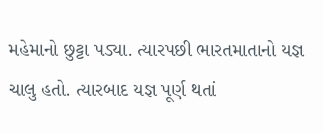મહેમાનો છુટ્ટા પડ્યા. ત્યારપછી ભારતમાતાનો યજ્ઞ ચાલુ હતો. ત્યારબાદ યજ્ઞ પૂર્ણ થતાં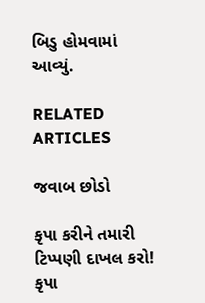બિડુ હોમવામાં આવ્યું.

RELATED ARTICLES

જવાબ છોડો

કૃપા કરીને તમારી ટિપ્પણી દાખલ કરો!
કૃપા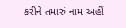કરીને તમારું નામ અહીં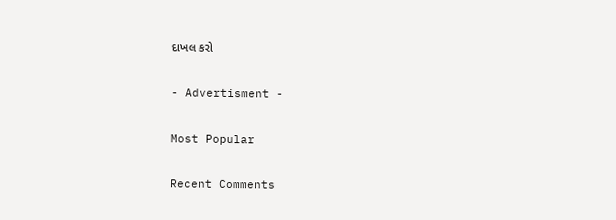દાખલ કરો

- Advertisment -

Most Popular

Recent Comments